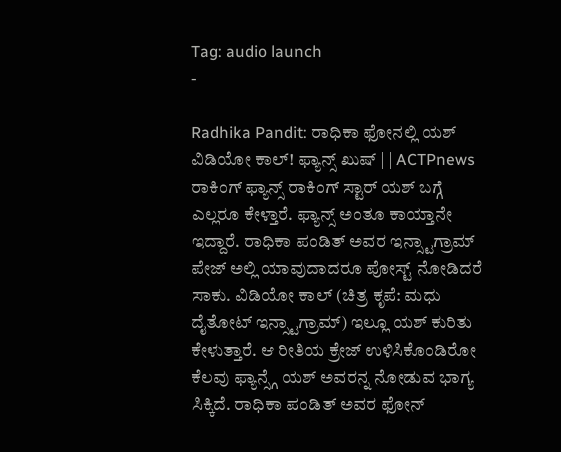Tag: audio launch
-

Radhika Pandit: ರಾಧಿಕಾ ಫೋನಲ್ಲಿ ಯಶ್ ವಿಡಿಯೋ ಕಾಲ್! ಫ್ಯಾನ್ಸ್ ಖುಷ್ | | ACTPnews
ರಾಕಿಂಗ್ ಫ್ಯಾನ್ಸ್ ರಾಕಿಂಗ್ ಸ್ಟಾರ್ ಯಶ್ ಬಗ್ಗೆ ಎಲ್ಲರೂ ಕೇಳ್ತಾರೆ. ಫ್ಯಾನ್ಸ್ ಅಂತೂ ಕಾಯ್ತಾನೇ ಇದ್ದಾರೆ. ರಾಧಿಕಾ ಪಂಡಿತ್ ಅವರ ಇನ್ಸ್ಟಾಗ್ರಾಮ್ ಪೇಜ್ ಅಲ್ಲಿ ಯಾವುದಾದರೂ ಪೋಸ್ಟ್ ನೋಡಿದರೆ ಸಾಕು. ವಿಡಿಯೋ ಕಾಲ್ (ಚಿತ್ರ ಕೃಪೆ: ಮಧು ದೈತೋಟ್ ಇನ್ಸ್ಟಾಗ್ರಾಮ್) ಇಲ್ಲೂ ಯಶ್ ಕುರಿತು ಕೇಳುತ್ತಾರೆ. ಆ ರೀತಿಯ ಕ್ರೇಜ್ ಉಳಿಸಿಕೊಂಡಿರೋ ಕೆಲವು ಫ್ಯಾನ್ಸ್ಗೆ ಯಶ್ ಅವರನ್ನ ನೋಡುವ ಭಾಗ್ಯ ಸಿಕ್ಕಿದೆ. ರಾಧಿಕಾ ಪಂಡಿತ್ ಅವರ ಫೋನ್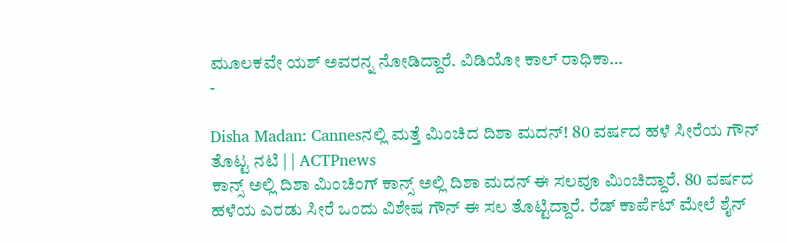ಮೂಲಕವೇ ಯಶ್ ಅವರನ್ನ ನೋಡಿದ್ದಾರೆ. ವಿಡಿಯೋ ಕಾಲ್ ರಾಧಿಕಾ…
-

Disha Madan: Cannesನಲ್ಲಿ ಮತ್ತೆ ಮಿಂಚಿದ ದಿಶಾ ಮದನ್! 80 ವರ್ಷದ ಹಳೆ ಸೀರೆಯ ಗೌನ್ ತೊಟ್ಟ ನಟಿ | | ACTPnews
ಕಾನ್ಸ್ ಅಲ್ಲಿ ದಿಶಾ ಮಿಂಚಿಂಗ್ ಕಾನ್ಸ್ ಅಲ್ಲಿ ದಿಶಾ ಮದನ್ ಈ ಸಲವೂ ಮಿಂಚಿದ್ದಾರೆ. 80 ವರ್ಷದ ಹಳೆಯ ಎರಡು ಸೀರೆ ಒಂದು ವಿಶೇಷ ಗೌನ್ ಈ ಸಲ ತೊಟ್ಟಿದ್ದಾರೆ. ರೆಡ್ ಕಾರ್ಪೆಟ್ ಮೇಲೆ ಶೈನ್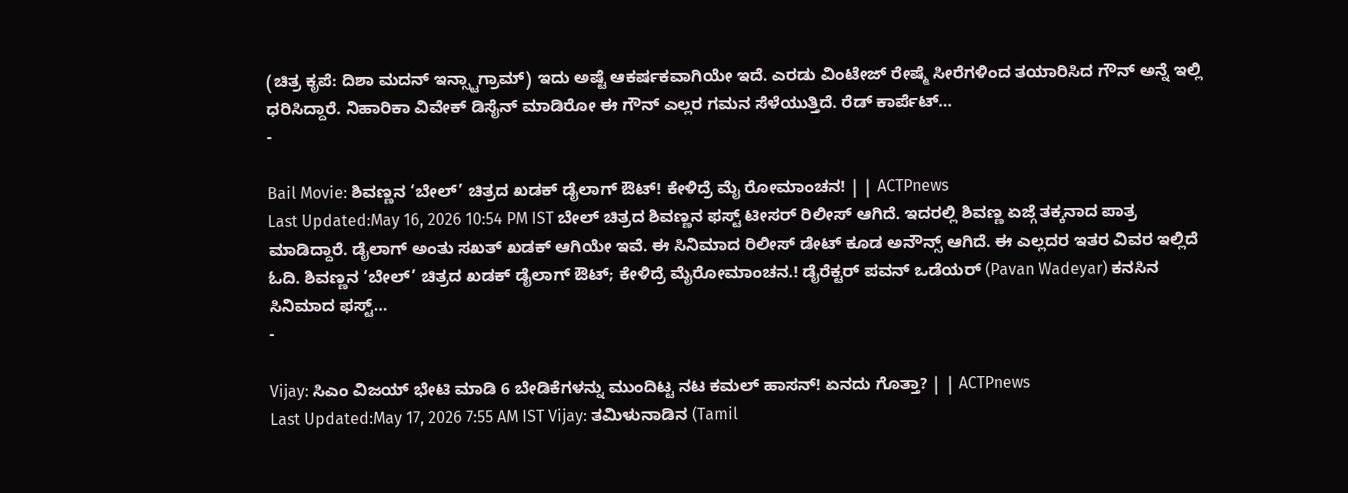(ಚಿತ್ರ ಕೃಪೆ: ದಿಶಾ ಮದನ್ ಇನ್ಸ್ಟಾಗ್ರಾಮ್) ಇದು ಅಷ್ಟೆ ಆಕರ್ಷಕವಾಗಿಯೇ ಇದೆ. ಎರಡು ವಿಂಟೇಜ್ ರೇಷ್ಮೆ ಸೀರೆಗಳಿಂದ ತಯಾರಿಸಿದ ಗೌನ್ ಅನ್ನೆ ಇಲ್ಲಿ ಧರಿಸಿದ್ದಾರೆ. ನಿಹಾರಿಕಾ ವಿವೇಕ್ ಡಿಸೈನ್ ಮಾಡಿರೋ ಈ ಗೌನ್ ಎಲ್ಲರ ಗಮನ ಸೆಳೆಯುತ್ತಿದೆ. ರೆಡ್ ಕಾರ್ಪೆಟ್…
-

Bail Movie: ಶಿವಣ್ಣನ ‘ಬೇಲ್’ ಚಿತ್ರದ ಖಡಕ್ ಡೈಲಾಗ್ ಔಟ್! ಕೇಳಿದ್ರೆ ಮೈ ರೋಮಾಂಚನ! | | ACTPnews
Last Updated:May 16, 2026 10:54 PM IST ಬೇಲ್ ಚಿತ್ರದ ಶಿವಣ್ಣನ ಫಸ್ಟ್ ಟೀಸರ್ ರಿಲೀಸ್ ಆಗಿದೆ. ಇದರಲ್ಲಿ ಶಿವಣ್ಣ ಏಜ್ಗೆ ತಕ್ಕನಾದ ಪಾತ್ರ ಮಾಡಿದ್ದಾರೆ. ಡೈಲಾಗ್ ಅಂತು ಸಖತ್ ಖಡಕ್ ಆಗಿಯೇ ಇವೆ. ಈ ಸಿನಿಮಾದ ರಿಲೀಸ್ ಡೇಟ್ ಕೂಡ ಅನೌನ್ಸ್ ಆಗಿದೆ. ಈ ಎಲ್ಲದರ ಇತರ ವಿವರ ಇಲ್ಲಿದೆ ಓದಿ. ಶಿವಣ್ಣನ ‘ಬೇಲ್’ ಚಿತ್ರದ ಖಡಕ್ ಡೈಲಾಗ್ ಔಟ್; ಕೇಳಿದ್ರೆ ಮೈರೋಮಾಂಚನ.! ಡೈರೆಕ್ಟರ್ ಪವನ್ ಒಡೆಯರ್ (Pavan Wadeyar) ಕನಸಿನ ಸಿನಿಮಾದ ಫಸ್ಟ್…
-

Vijay: ಸಿಎಂ ವಿಜಯ್ ಭೇಟಿ ಮಾಡಿ 6 ಬೇಡಿಕೆಗಳನ್ನು ಮುಂದಿಟ್ಟ ನಟ ಕಮಲ್ ಹಾಸನ್! ಏನದು ಗೊತ್ತಾ? | | ACTPnews
Last Updated:May 17, 2026 7:55 AM IST Vijay: ತಮಿಳುನಾಡಿನ (Tamil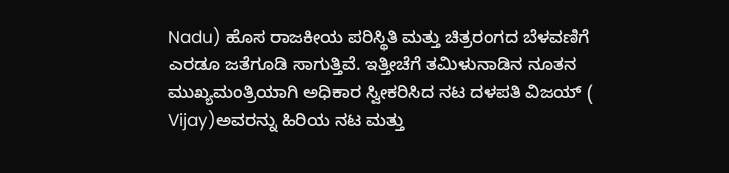Nadu) ಹೊಸ ರಾಜಕೀಯ ಪರಿಸ್ಥಿತಿ ಮತ್ತು ಚಿತ್ರರಂಗದ ಬೆಳವಣಿಗೆ ಎರಡೂ ಜತೆಗೂಡಿ ಸಾಗುತ್ತಿವೆ. ಇತ್ತೀಚೆಗೆ ತಮಿಳುನಾಡಿನ ನೂತನ ಮುಖ್ಯಮಂತ್ರಿಯಾಗಿ ಅಧಿಕಾರ ಸ್ವೀಕರಿಸಿದ ನಟ ದಳಪತಿ ವಿಜಯ್ ( Vijay)ಅವರನ್ನು ಹಿರಿಯ ನಟ ಮತ್ತು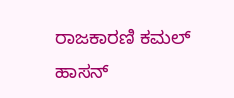ರಾಜಕಾರಣಿ ಕಮಲ್ ಹಾಸನ್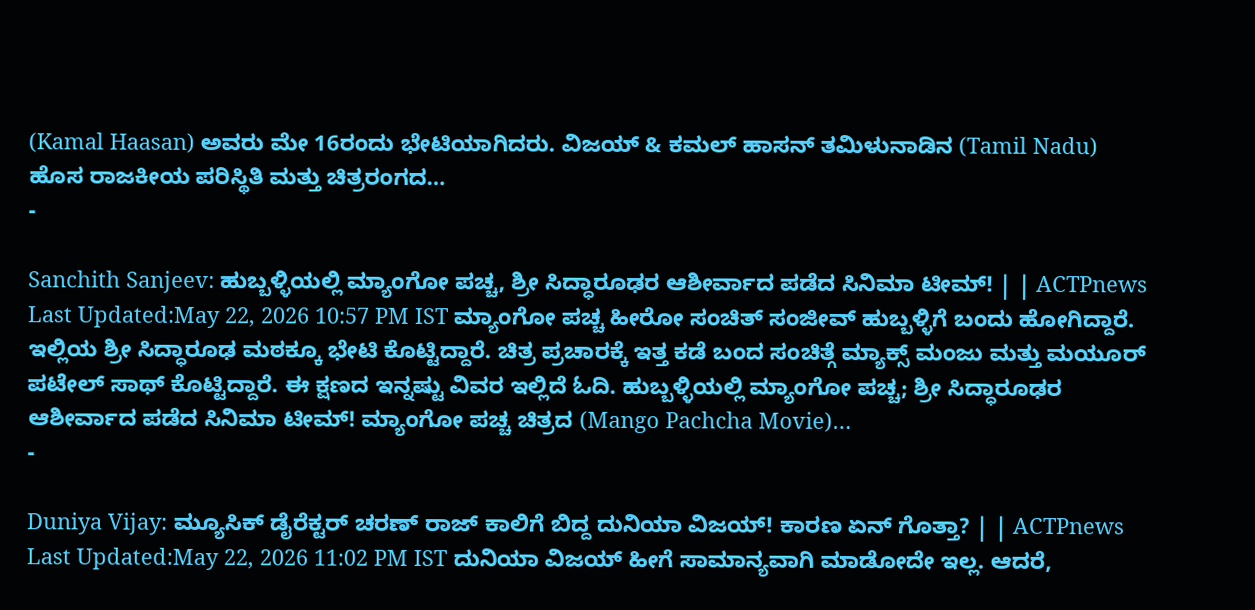(Kamal Haasan) ಅವರು ಮೇ 16ರಂದು ಭೇಟಿಯಾಗಿದರು. ವಿಜಯ್ & ಕಮಲ್ ಹಾಸನ್ ತಮಿಳುನಾಡಿನ (Tamil Nadu) ಹೊಸ ರಾಜಕೀಯ ಪರಿಸ್ಥಿತಿ ಮತ್ತು ಚಿತ್ರರಂಗದ…
-

Sanchith Sanjeev: ಹುಬ್ಬಳ್ಳಿಯಲ್ಲಿ ಮ್ಯಾಂಗೋ ಪಚ್ಚ, ಶ್ರೀ ಸಿದ್ಧಾರೂಢರ ಆಶೀರ್ವಾದ ಪಡೆದ ಸಿನಿಮಾ ಟೀಮ್! | | ACTPnews
Last Updated:May 22, 2026 10:57 PM IST ಮ್ಯಾಂಗೋ ಪಚ್ಚ ಹೀರೋ ಸಂಚಿತ್ ಸಂಜೀವ್ ಹುಬ್ಬಳ್ಳಿಗೆ ಬಂದು ಹೋಗಿದ್ದಾರೆ. ಇಲ್ಲಿಯ ಶ್ರೀ ಸಿದ್ಧಾರೂಢ ಮಠಕ್ಕೂ ಭೇಟಿ ಕೊಟ್ಟಿದ್ದಾರೆ. ಚಿತ್ರ ಪ್ರಚಾರಕ್ಕೆ ಇತ್ತ ಕಡೆ ಬಂದ ಸಂಚಿತ್ಗೆ ಮ್ಯಾಕ್ಸ್ ಮಂಜು ಮತ್ತು ಮಯೂರ್ ಪಟೇಲ್ ಸಾಥ್ ಕೊಟ್ಟಿದ್ದಾರೆ. ಈ ಕ್ಷಣದ ಇನ್ನಷ್ಟು ವಿವರ ಇಲ್ಲಿದೆ ಓದಿ. ಹುಬ್ಬಳ್ಳಿಯಲ್ಲಿ ಮ್ಯಾಂಗೋ ಪಚ್ಚ; ಶ್ರೀ ಸಿದ್ಧಾರೂಢರ ಆಶೀರ್ವಾದ ಪಡೆದ ಸಿನಿಮಾ ಟೀಮ್! ಮ್ಯಾಂಗೋ ಪಚ್ಚ ಚಿತ್ರದ (Mango Pachcha Movie)…
-

Duniya Vijay: ಮ್ಯೂಸಿಕ್ ಡೈರೆಕ್ಟರ್ ಚರಣ್ ರಾಜ್ ಕಾಲಿಗೆ ಬಿದ್ದ ದುನಿಯಾ ವಿಜಯ್! ಕಾರಣ ಏನ್ ಗೊತ್ತಾ? | | ACTPnews
Last Updated:May 22, 2026 11:02 PM IST ದುನಿಯಾ ವಿಜಯ್ ಹೀಗೆ ಸಾಮಾನ್ಯವಾಗಿ ಮಾಡೋದೇ ಇಲ್ಲ. ಆದರೆ,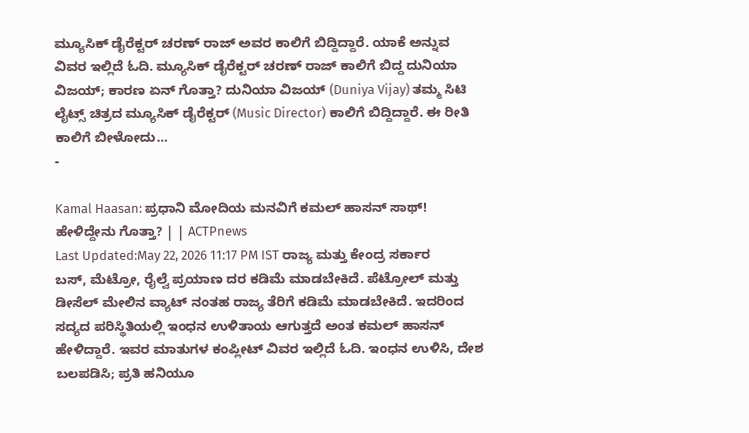ಮ್ಯೂಸಿಕ್ ಡೈರೆಕ್ಟರ್ ಚರಣ್ ರಾಜ್ ಅವರ ಕಾಲಿಗೆ ಬಿದ್ದಿದ್ದಾರೆ. ಯಾಕೆ ಅನ್ನುವ ವಿವರ ಇಲ್ಲಿದೆ ಓದಿ. ಮ್ಯೂಸಿಕ್ ಡೈರೆಕ್ಟರ್ ಚರಣ್ ರಾಜ್ ಕಾಲಿಗೆ ಬಿದ್ದ ದುನಿಯಾ ವಿಜಯ್; ಕಾರಣ ಏನ್ ಗೊತ್ತಾ? ದುನಿಯಾ ವಿಜಯ್ (Duniya Vijay) ತಮ್ಮ ಸಿಟಿ ಲೈಟ್ಸ್ ಚಿತ್ರದ ಮ್ಯೂಸಿಕ್ ಡೈರೆಕ್ಟರ್ (Music Director) ಕಾಲಿಗೆ ಬಿದ್ದಿದ್ದಾರೆ. ಈ ರೀತಿ ಕಾಲಿಗೆ ಬೀಳೋದು…
-

Kamal Haasan: ಪ್ರಧಾನಿ ಮೋದಿಯ ಮನವಿಗೆ ಕಮಲ್ ಹಾಸನ್ ಸಾಥ್! ಹೇಳಿದ್ದೇನು ಗೊತ್ತಾ? | | ACTPnews
Last Updated:May 22, 2026 11:17 PM IST ರಾಜ್ಯ ಮತ್ತು ಕೇಂದ್ರ ಸರ್ಕಾರ ಬಸ್, ಮೆಟ್ರೋ, ರೈಲ್ವೆ ಪ್ರಯಾಣ ದರ ಕಡಿಮೆ ಮಾಡಬೇಕಿದೆ. ಪೆಟ್ರೋಲ್ ಮತ್ತು ಡೀಸೆಲ್ ಮೇಲಿನ ವ್ಯಾಟ್ ನಂತಹ ರಾಜ್ಯ ತೆರಿಗೆ ಕಡಿಮೆ ಮಾಡಬೇಕಿದೆ. ಇದರಿಂದ ಸದ್ಯದ ಪರಿಸ್ಥಿತಿಯಲ್ಲಿ ಇಂಧನ ಉಳಿತಾಯ ಆಗುತ್ತದೆ ಅಂತ ಕಮಲ್ ಹಾಸನ್ ಹೇಳಿದ್ದಾರೆ. ಇವರ ಮಾತುಗಳ ಕಂಪ್ಲೀಟ್ ವಿವರ ಇಲ್ಲಿದೆ ಓದಿ. ಇಂಧನ ಉಳಿಸಿ, ದೇಶ ಬಲಪಡಿಸಿ; ಪ್ರತಿ ಹನಿಯೂ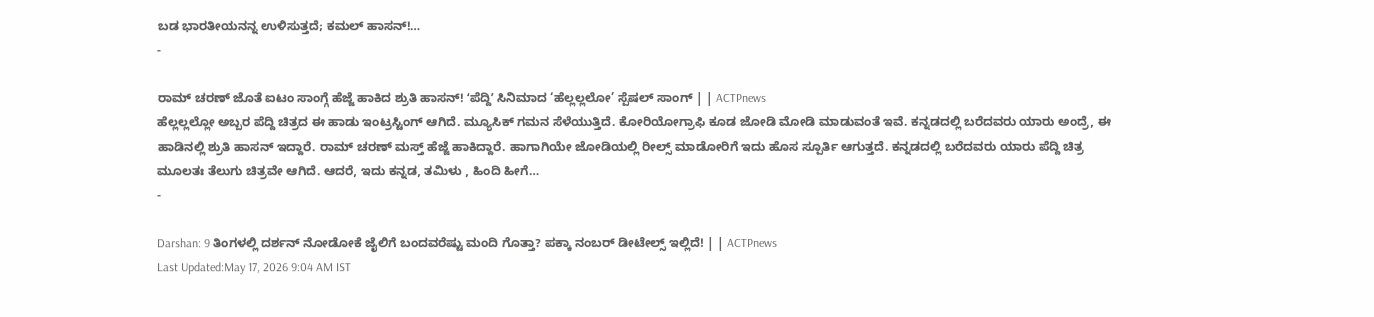ಬಡ ಭಾರತೀಯನನ್ನ ಉಳಿಸುತ್ತದೆ; ಕಮಲ್ ಹಾಸನ್!…
-

ರಾಮ್ ಚರಣ್ ಜೊತೆ ಐಟಂ ಸಾಂಗ್ಗೆ ಹೆಜ್ಜೆ ಹಾಕಿದ ಶ್ರುತಿ ಹಾಸನ್! ʻಪೆದ್ದಿʼ ಸಿನಿಮಾದ ‘ಹೆಲ್ಲಲ್ಲಲೋ’ ಸ್ಪೆಷಲ್ ಸಾಂಗ್ | | ACTPnews
ಹೆಲ್ಲಲ್ಲಲ್ಲೋ ಅಬ್ಬರ ಪೆದ್ದಿ ಚಿತ್ರದ ಈ ಹಾಡು ಇಂಟ್ರಸ್ಟಿಂಗ್ ಆಗಿದೆ. ಮ್ಯೂಸಿಕ್ ಗಮನ ಸೆಳೆಯುತ್ತಿದೆ. ಕೋರಿಯೋಗ್ರಾಫಿ ಕೂಡ ಜೋಡಿ ಮೋಡಿ ಮಾಡುವಂತೆ ಇವೆ. ಕನ್ನಡದಲ್ಲಿ ಬರೆದವರು ಯಾರು ಅಂದ್ರೆ, ಈ ಹಾಡಿನಲ್ಲಿ ಶ್ರುತಿ ಹಾಸನ್ ಇದ್ದಾರೆ. ರಾಮ್ ಚರಣ್ ಮಸ್ತ್ ಹೆಜ್ಜೆ ಹಾಕಿದ್ದಾರೆ. ಹಾಗಾಗಿಯೇ ಜೋಡಿಯಲ್ಲಿ ರೀಲ್ಸ್ ಮಾಡೋರಿಗೆ ಇದು ಹೊಸ ಸ್ಪೂರ್ತಿ ಆಗುತ್ತದೆ. ಕನ್ನಡದಲ್ಲಿ ಬರೆದವರು ಯಾರು ಪೆದ್ದಿ ಚಿತ್ರ ಮೂಲತಃ ತೆಲುಗು ಚಿತ್ರವೇ ಆಗಿದೆ. ಆದರೆ, ಇದು ಕನ್ನಡ, ತಮಿಳು , ಹಿಂದಿ ಹೀಗೆ…
-

Darshan: 9 ತಿಂಗಳಲ್ಲಿ ದರ್ಶನ್ ನೋಡೋಕೆ ಜೈಲಿಗೆ ಬಂದವರೆಷ್ಟು ಮಂದಿ ಗೊತ್ತಾ? ಪಕ್ಕಾ ನಂಬರ್ ಡೀಟೇಲ್ಸ್ ಇಲ್ಲಿದೆ! | | ACTPnews
Last Updated:May 17, 2026 9:04 AM IST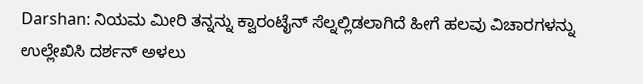Darshan: ನಿಯಮ ಮೀರಿ ತನ್ನನ್ನು ಕ್ವಾರಂಟೈನ್ ಸೆಲ್ನಲ್ಲಿಡಲಾಗಿದೆ ಹೀಗೆ ಹಲವು ವಿಚಾರಗಳನ್ನು ಉಲ್ಲೇಖಿಸಿ ದರ್ಶನ್ ಅಳಲು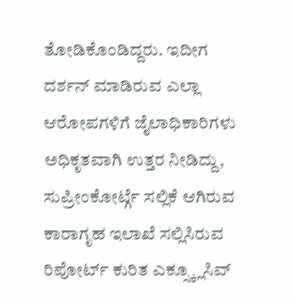ತೋಡಿಕೊಂಡಿದ್ದರು. ಇದೀಗ ದರ್ಶನ್ ಮಾಡಿರುವ ಎಲ್ಲಾ ಆರೋಪಗಳಿಗೆ ಜೈಲಾಧಿಕಾರಿಗಳು ಅಧಿಕೃತವಾಗಿ ಉತ್ತರ ನೀಡಿದ್ದು, ಸುಪ್ರೀಂಕೋರ್ಟ್ಗೆ ಸಲ್ಲಿಕೆ ಆಗಿರುವ ಕಾರಾಗೃಹ ಇಲಾಖೆ ಸಲ್ಲಿಸಿರುವ ರಿಪೋರ್ಟ್ ಕುರಿತ ಎಕ್ಸ್ಕ್ಲೂಸಿವ್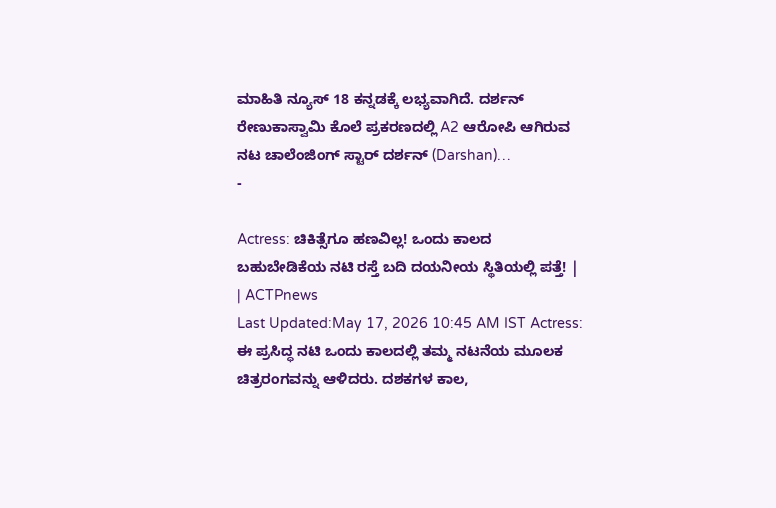ಮಾಹಿತಿ ನ್ಯೂಸ್ 18 ಕನ್ನಡಕ್ಕೆ ಲಭ್ಯವಾಗಿದೆ. ದರ್ಶನ್ ರೇಣುಕಾಸ್ವಾಮಿ ಕೊಲೆ ಪ್ರಕರಣದಲ್ಲಿ A2 ಆರೋಪಿ ಆಗಿರುವ ನಟ ಚಾಲೆಂಜಿಂಗ್ ಸ್ಟಾರ್ ದರ್ಶನ್ (Darshan)…
-

Actress: ಚಿಕಿತ್ಸೆಗೂ ಹಣವಿಲ್ಲ! ಒಂದು ಕಾಲದ ಬಹುಬೇಡಿಕೆಯ ನಟಿ ರಸ್ತೆ ಬದಿ ದಯನೀಯ ಸ್ಥಿತಿಯಲ್ಲಿ ಪತ್ತೆ! | | ACTPnews
Last Updated:May 17, 2026 10:45 AM IST Actress: ಈ ಪ್ರಸಿದ್ಧ ನಟಿ ಒಂದು ಕಾಲದಲ್ಲಿ ತಮ್ಮ ನಟನೆಯ ಮೂಲಕ ಚಿತ್ರರಂಗವನ್ನು ಆಳಿದರು. ದಶಕಗಳ ಕಾಲ,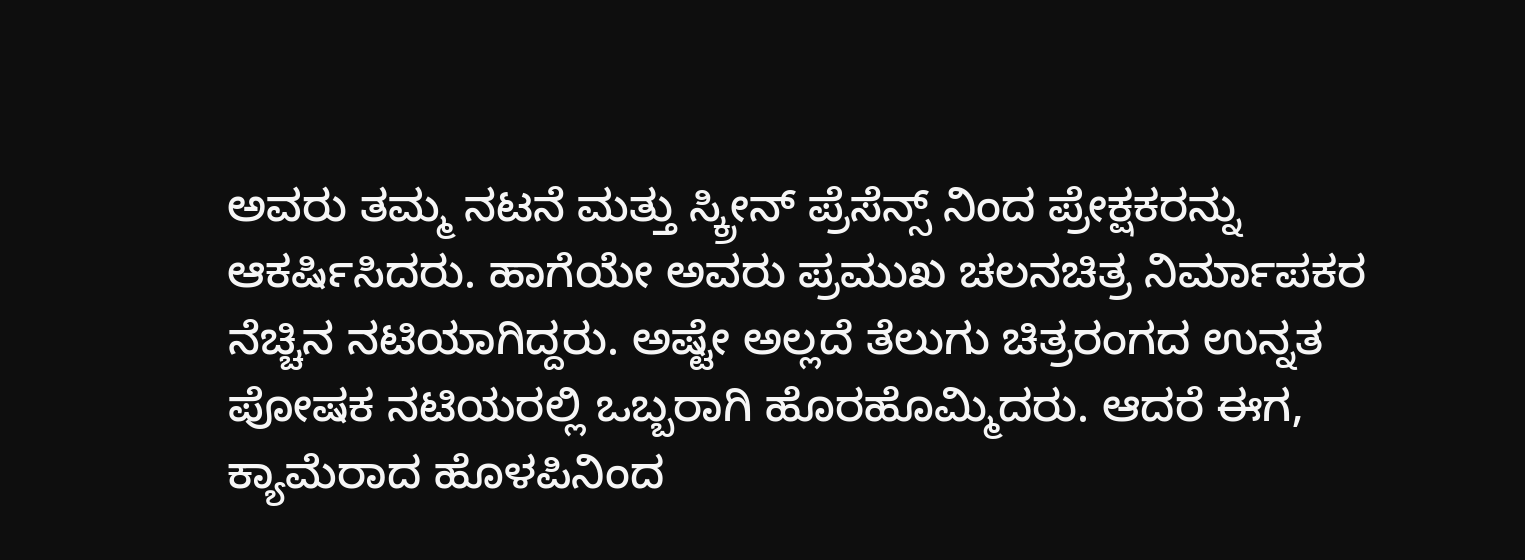ಅವರು ತಮ್ಮ ನಟನೆ ಮತ್ತು ಸ್ಕ್ರೀನ್ ಪ್ರೆಸೆನ್ಸ್ ನಿಂದ ಪ್ರೇಕ್ಷಕರನ್ನು ಆಕರ್ಷಿಸಿದರು. ಹಾಗೆಯೇ ಅವರು ಪ್ರಮುಖ ಚಲನಚಿತ್ರ ನಿರ್ಮಾಪಕರ ನೆಚ್ಚಿನ ನಟಿಯಾಗಿದ್ದರು. ಅಷ್ಟೇ ಅಲ್ಲದೆ ತೆಲುಗು ಚಿತ್ರರಂಗದ ಉನ್ನತ ಪೋಷಕ ನಟಿಯರಲ್ಲಿ ಒಬ್ಬರಾಗಿ ಹೊರಹೊಮ್ಮಿದರು. ಆದರೆ ಈಗ, ಕ್ಯಾಮೆರಾದ ಹೊಳಪಿನಿಂದ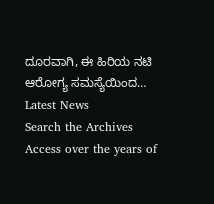ದೂರವಾಗಿ, ಈ ಹಿರಿಯ ನಟಿ ಆರೋಗ್ಯ ಸಮಸ್ಯೆಯಿಂದ…
Latest News
Search the Archives
Access over the years of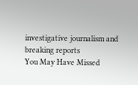investigative journalism and breaking reports
You May Have Missed